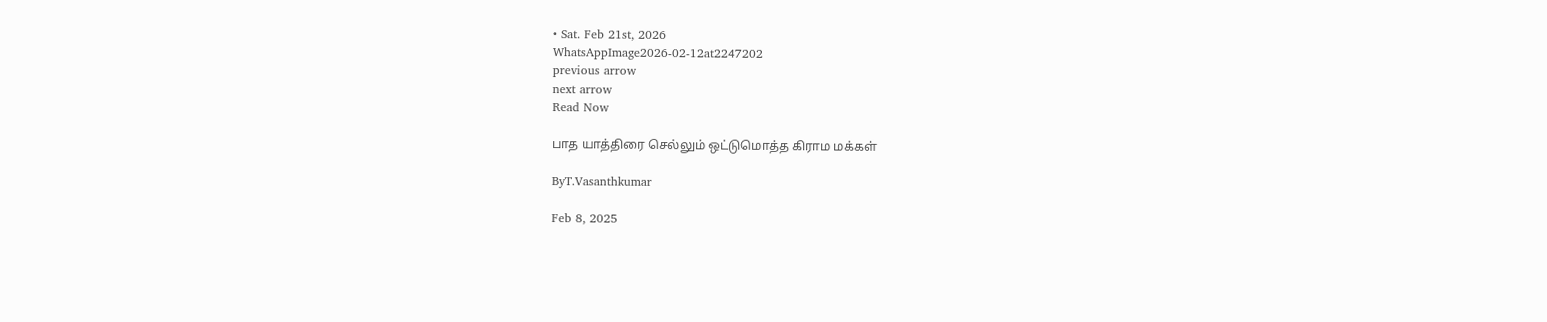• Sat. Feb 21st, 2026
WhatsAppImage2026-02-12at2247202
previous arrow
next arrow
Read Now

பாத யாத்திரை செல்லும் ஒட்டுமொத்த கிராம மக்கள்

ByT.Vasanthkumar

Feb 8, 2025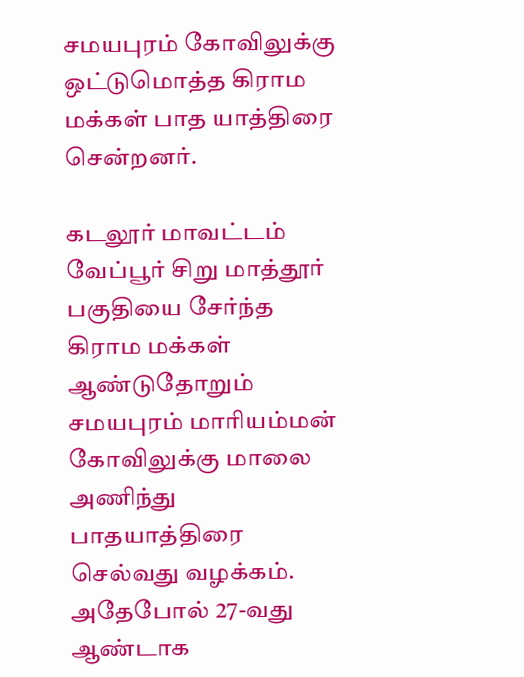சமயபுரம் கோவிலுக்கு ஒட்டுமொத்த கிராம மக்கள் பாத யாத்திரை சென்றனர்.

கடலூர் மாவட்டம் வேப்பூர் சிறு மாத்தூர் பகுதியை சேர்ந்த கிராம மக்கள் ஆண்டுதோறும் சமயபுரம் மாரியம்மன் கோவிலுக்கு மாலை அணிந்து பாதயாத்திரை செல்வது வழக்கம். அதேபோல் 27-வது ஆண்டாக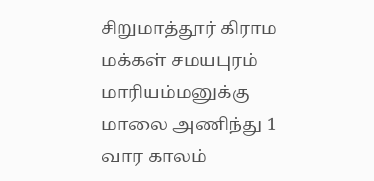சிறுமாத்தூர் கிராம மக்கள் சமயபுரம் மாரியம்மனுக்கு மாலை அணிந்து 1 வார காலம்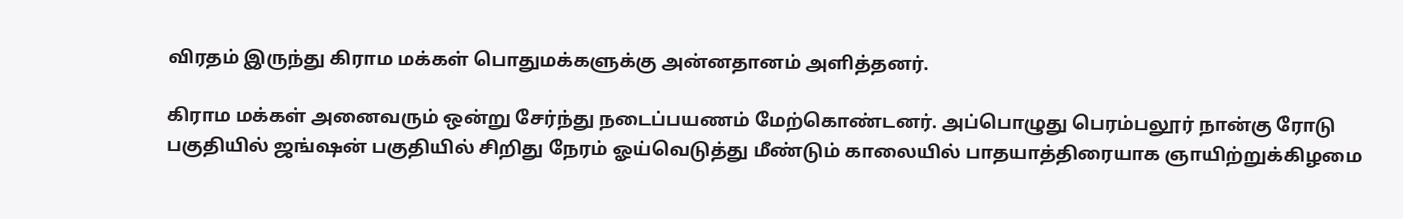விரதம் இருந்து கிராம மக்கள் பொதுமக்களுக்கு அன்னதானம் அளித்தனர்.

கிராம மக்கள் அனைவரும் ஒன்று சேர்ந்து நடைப்பயணம் மேற்கொண்டனர். அப்பொழுது பெரம்பலூர் நான்கு ரோடு பகுதியில் ஜங்ஷன் பகுதியில் சிறிது நேரம் ஓய்வெடுத்து மீண்டும் காலையில் பாதயாத்திரையாக ஞாயிற்றுக்கிழமை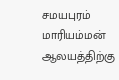சமயபுரம் மாரியம்மன் ஆலயத்திற்கு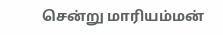சென்று மாரியம்மன்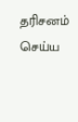தரிசனம் செய்ய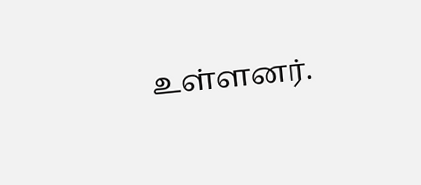உள்ளனர்.